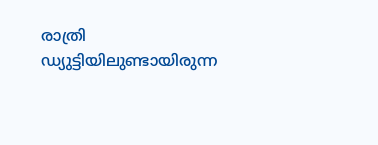രാത്രി ഡ്യുട്ടിയിലുണ്ടായിരുന്ന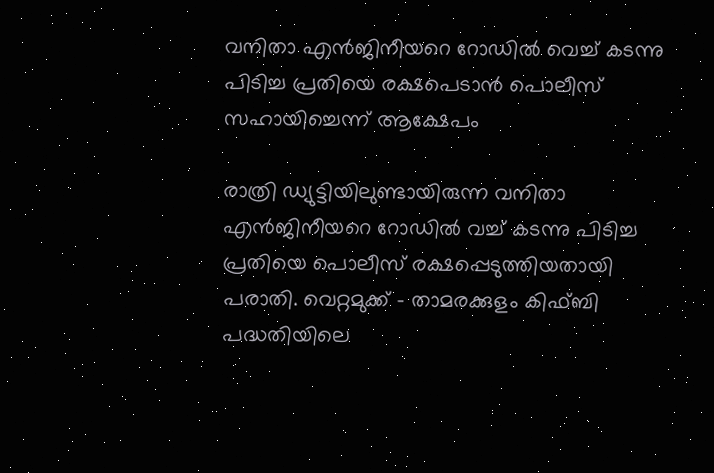വനിതാ എൻജിനീയറെ റോഡിൽ വെച്ച് കടന്നു പിടിച്ച പ്രതിയെ രക്ഷപെടാൻ പൊലീസ് സഹായിച്ചെന്ന് ആക്ഷേപം

രാത്രി ഡ്യുട്ടിയിലുണ്ടായിരുന്ന വനിതാ എൻജിനീയറെ റോഡിൽ വച്ച് കടന്നു പിടിച്ച പ്രതിയെ പൊലീസ് രക്ഷപ്പെടുത്തിയതായി പരാതി. വെറ്റമുക്ക് – താമരക്കുളം കിഫ്ബി പദ്ധതിയിലെ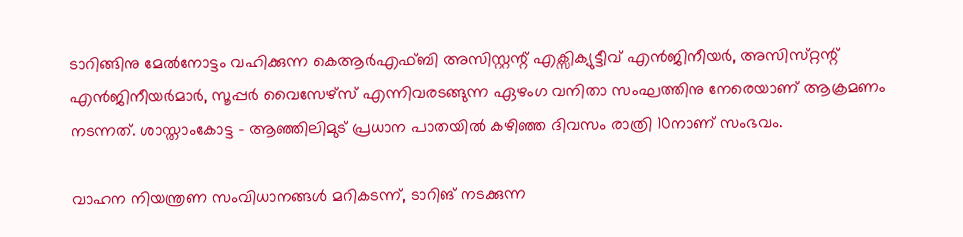ടാറിങ്ങിനു മേൽനോട്ടം വഹിക്കുന്ന കെആർഎഫ്ബി അസിസ്റ്റന്റ് എക്സിക്യുട്ടീവ് എൻജിനീയർ, അസിസ്‌റ്റന്റ് എൻജിനീയർമാർ, സൂപ്പർ വൈസേഴ്സ‌് എന്നിവരടങ്ങുന്ന ഏഴംഗ വനിതാ സംഘത്തിനു നേരെയാണ് ആക്രമണം നടന്നത്. ശാസ്താംകോട്ട – ആഞ്ഞിലിമുട് പ്രധാന പാതയിൽ കഴിഞ്ഞ ദിവസം രാത്രി 10നാണ് സംഭവം.

വാഹന നിയന്ത്രണ സംവിധാനങ്ങൾ മറികടന്ന്, ടാറിങ് നടക്കുന്ന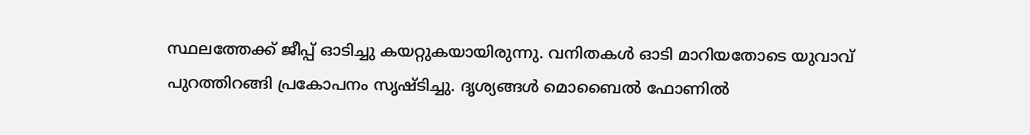സ്ഥലത്തേക്ക് ജീപ്പ് ഓടിച്ചു കയറ്റുകയായിരുന്നു. വനിതകൾ ഓടി മാറിയതോടെ യുവാവ് പുറത്തിറങ്ങി പ്രകോപനം സൃഷ്ട‌ിച്ചു. ദൃശ്യങ്ങൾ മൊബൈൽ ഫോണിൽ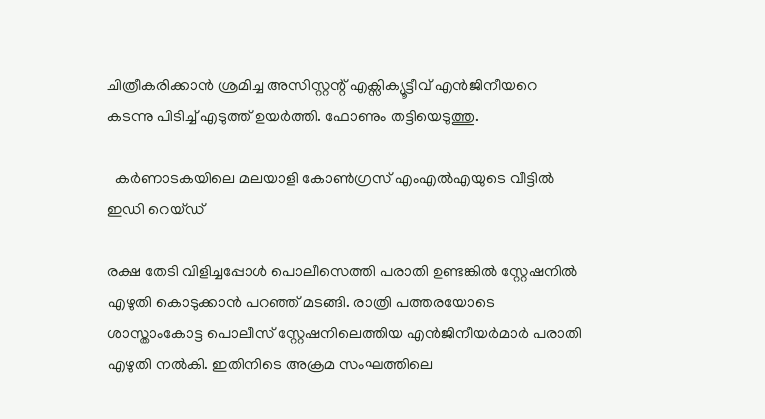ചിത്രീകരിക്കാൻ ശ്രമിച്ച അസിസ്റ്റന്റ് എക്സിക്യൂട്ടീവ് എൻജിനീയറെ കടന്നു പിടിച്ച് എടുത്ത് ഉയർത്തി. ഫോണും തട്ടിയെടുത്തു.

  കർണാടകയിലെ മലയാളി കോൺഗ്രസ് എംഎൽഎയുടെ വീട്ടിൽ ഇഡി റെയ്ഡ്

രക്ഷ തേടി വിളിച്ചപ്പോൾ പൊലീസെത്തി പരാതി ഉണ്ടങ്കിൽ സ്റ്റേഷനിൽ എഴുതി കൊടുക്കാൻ പറഞ്ഞ് മടങ്ങി. രാത്രി പത്തരയോടെ ശാസ്താംകോട്ട പൊലീസ് സ്റ്റേഷനിലെത്തിയ എൻജിനീയർമാർ പരാതി എഴുതി നൽകി. ഇതിനിടെ അക്രമ സംഘത്തിലെ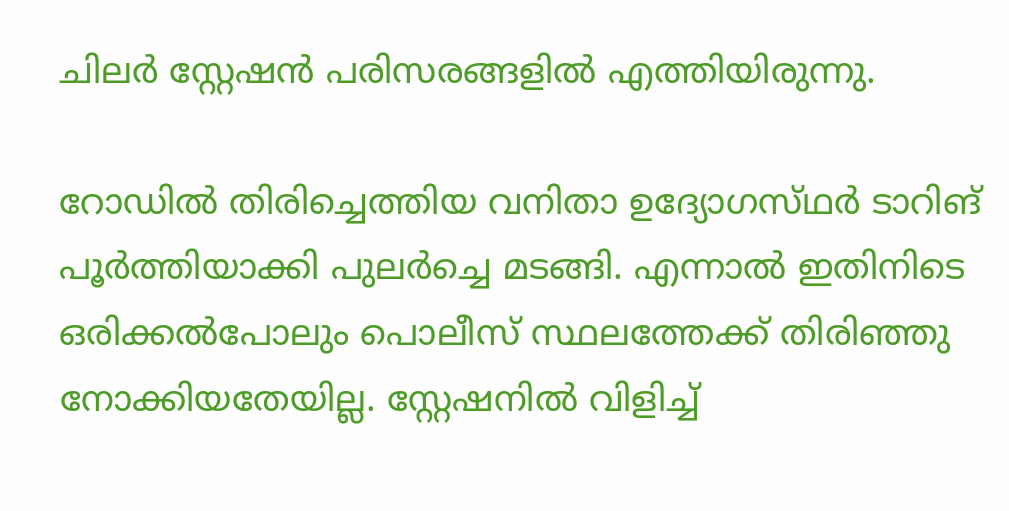ചിലർ ‌സ്റ്റേഷൻ പരിസരങ്ങളിൽ എത്തിയിരുന്നു.

റോഡിൽ തിരിച്ചെത്തിയ വനിതാ ഉദ്യോഗസ്‌ഥർ ടാറിങ് പൂർത്തിയാക്കി പുലർച്ചെ മടങ്ങി. എന്നാൽ ഇതിനിടെ ഒരിക്കൽപോലും പൊലീസ് സ്ഥലത്തേക്ക് തിരിഞ്ഞു നോക്കിയതേയില്ല. സ്റ്റേഷനിൽ വിളിച്ച്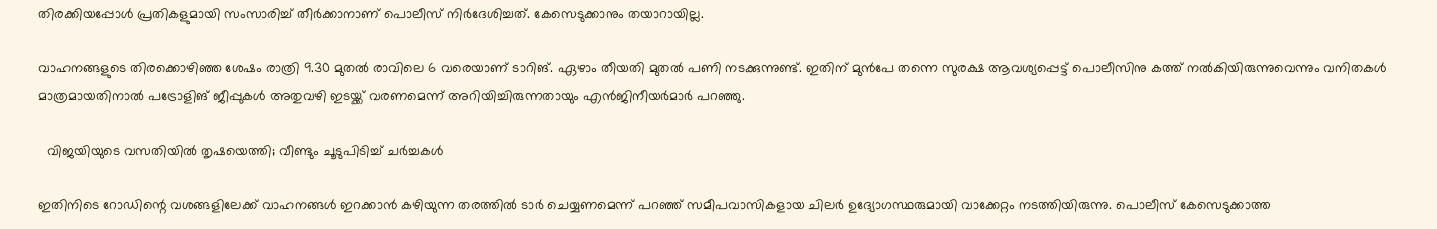തിരക്കിയപ്പോൾ പ്രതികളുമായി സംസാരിച്ച് തീർക്കാനാണ് പൊലീസ് നിർദേശിച്ചത്. കേസെടുക്കാനും തയാറായില്ല.

വാഹനങ്ങളുടെ തിരക്കൊഴിഞ്ഞ ശേഷം രാത്രി 9.30 മുതൽ രാവിലെ 6 വരെയാണ് ടാറിങ്. ഏഴാം തീയതി മുതൽ പണി നടക്കുന്നുണ്ട്. ഇതിന് മുൻപേ തന്നെ സുരക്ഷ ആവശ്യപ്പെട്ട് പൊലീസിനു കത്ത് നൽകിയിരുന്നുവെന്നും വനിതകൾ മാത്രമായതിനാൽ പട്രോളിങ് ജീപ്പുകൾ അതുവഴി ഇടയ്ക്ക് വരണമെന്ന് അറിയിച്ചിരുന്നതായും എൻജിനീയർമാർ പറഞ്ഞു.

  വിജയിയുടെ വസതിയിൽ തൃഷയെത്തി; വീണ്ടും ചൂടുപിടിച്ച് ചര്‍ച്ചകള്‍

ഇതിനിടെ റോഡിന്റെ വശങ്ങളിലേക്ക് വാഹനങ്ങൾ ഇറക്കാൻ കഴിയുന്ന തരത്തിൽ ടാർ ചെയ്യണമെന്ന് പറഞ്ഞ് സമീപവാസികളായ ചിലർ ഉദ്യോഗസ്ഥരുമായി വാക്കേറ്റം നടത്തിയിരുന്നു. പൊലീസ് കേസെടുക്കാത്ത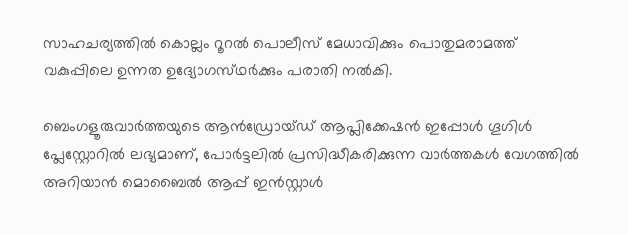സാഹചര്യത്തിൽ കൊല്ലം റൂറൽ പൊലീസ് മേധാവിക്കും പൊതുമരാമത്ത് വകുപ്പിലെ ഉന്നത ഉദ്യോഗസ്‌ഥർക്കും പരാതി നൽകി.

ബെംഗളൂരുവാർത്തയുടെ ആൻഡ്രോയ്ഡ് ആപ്ലിക്കേഷൻ ഇപ്പോൾ ഗൂഗിൾ പ്ലേസ്റ്റോറിൽ ലഭ്യമാണ്, പോർട്ടലിൽ പ്രസിദ്ധീകരിക്കുന്ന വാർത്തകൾ വേഗത്തിൽ അറിയാൻ മൊബൈൽ ആപ്പ് ഇൻസ്റ്റാൾ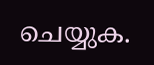ചെയ്യുക.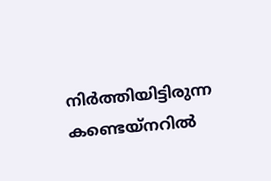നിർത്തിയിട്ടിരുന്ന കണ്ടെയ്‌നറിൽ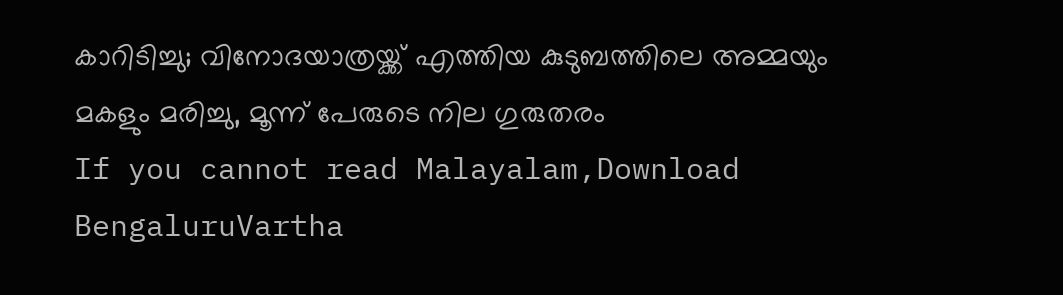കാറിടിച്ചു; വിനോദയാത്രയ്ക്ക് എത്തിയ കുടുബത്തിലെ അമ്മയും മകളും മരിച്ചു, മൂന്ന് പേരുടെ നില ഗുരുതരം
If you cannot read Malayalam,Download BengaluruVartha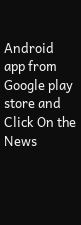Android app from Google play store and Click On the News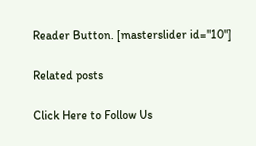Reader Button. [masterslider id="10"]

Related posts

Click Here to Follow Us